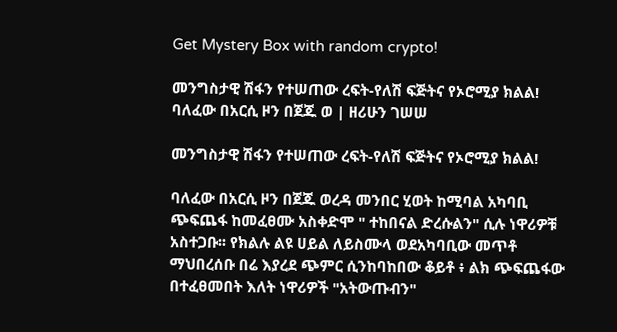Get Mystery Box with random crypto!

መንግስታዊ ሽፋን የተሠጠው ረፍት-የለሽ ፍጅትና የኦሮሚያ ክልል! ባለፈው በአርሲ ዞን በጀጁ ወ | ዘሪሁን ገሠሠ

መንግስታዊ ሽፋን የተሠጠው ረፍት-የለሽ ፍጅትና የኦሮሚያ ክልል!

ባለፈው በአርሲ ዞን በጀጁ ወረዳ መንበር ሂወት ከሚባል አካባቢ ጭፍጨፋ ከመፈፀሙ አስቀድሞ " ተከበናል ድረሱልን" ሲሉ ነዋሪዎቹ አስተጋቡ፡፡ የክልሉ ልዩ ሀይል ለይስሙላ ወደአካባቢው መጥቶ ማህበረሰቡ በሬ እያረደ ጭምር ሲንከባከበው ቆይቶ ፥ ልክ ጭፍጨፋው በተፈፀመበት እለት ነዋሪዎች "አትውጡብን"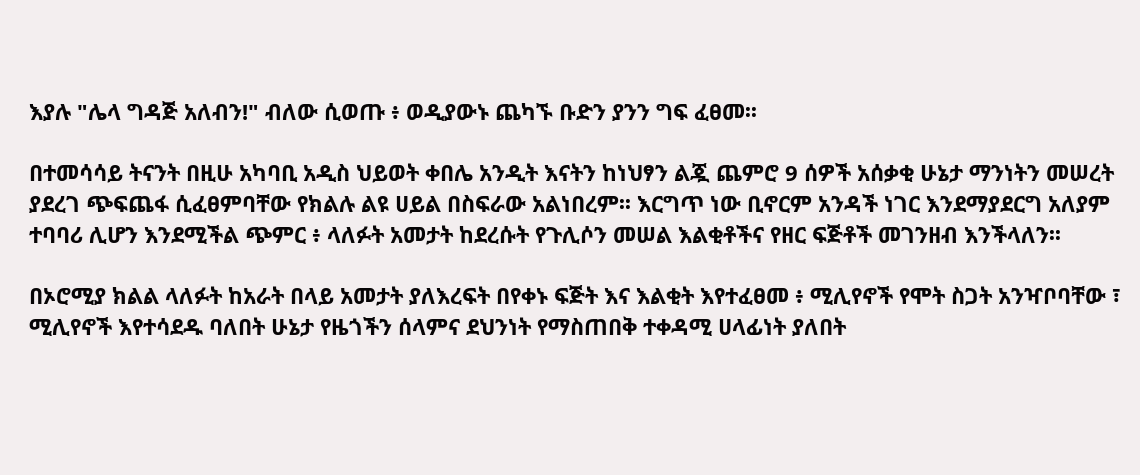እያሉ "ሌላ ግዳጅ አለብን!" ብለው ሲወጡ ፥ ወዲያውኑ ጨካኙ ቡድን ያንን ግፍ ፈፀመ፡፡

በተመሳሳይ ትናንት በዚሁ አካባቢ አዲስ ህይወት ቀበሌ አንዲት እናትን ከነህፃን ልጇ ጨምሮ 9 ሰዎች አሰቃቂ ሁኔታ ማንነትን መሠረት ያደረገ ጭፍጨፋ ሲፈፀምባቸው የክልሉ ልዩ ሀይል በስፍራው አልነበረም፡፡ እርግጥ ነው ቢኖርም አንዳች ነገር እንደማያደርግ አለያም ተባባሪ ሊሆን እንደሚችል ጭምር ፥ ላለፉት አመታት ከደረሱት የጉሊሶን መሠል እልቂቶችና የዘር ፍጅቶች መገንዘብ እንችላለን፡፡

በኦሮሚያ ክልል ላለፉት ከአራት በላይ አመታት ያለእረፍት በየቀኑ ፍጅት እና እልቂት እየተፈፀመ ፥ ሚሊየኖች የሞት ስጋት አንዣቦባቸው ፣ ሚሊየኖች እየተሳደዱ ባለበት ሁኔታ የዜጎችን ሰላምና ደህንነት የማስጠበቅ ተቀዳሚ ሀላፊነት ያለበት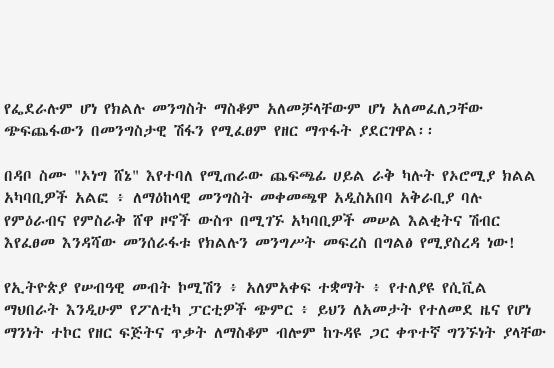የፌደራሉም ሆነ የክልሉ መንግስት ማስቆም አለመቻላቸውም ሆነ አለመፈለጋቸው ጭፍጨፋውን በመንግስታዊ ሽፋን የሚፈፀም የዘር ማጥፋት ያደርገዋል፡፡

በዳቦ ስሙ "ኦነግ ሸኔ" እየተባለ የሚጠራው ጨፍጫፊ ሀይል ራቅ ካሉት የኦሮሚያ ክልል አካባቢዎች አልፎ ፥ ለማዕከላዊ መንግስት መቀመጫዋ አዲስአበባ አቅራቢያ ባሉ የምዕራብና የምስራቅ ሸዋ ዞኖች ውስጥ በሚገኙ አካባቢዎች መሠል እልቂትና ሽብር እየፈፀመ እንዳሻው መንሰራፋቱ የክልሉን መንግሥት መፍረስ በግልፅ የሚያስረዳ ነው!

የኢትዮጵያ የሠብዓዊ መብት ኮሚሽን ፥ አለምአቀፍ ተቋማት ፥ የተለያዩ የሲቪል ማህበራት እንዲሁም የፖለቲካ ፓርቲዎች ጭምር ፥ ይህን ለአመታት የተለመደ ዜና የሆነ ማንነት ተኮር የዘር ፍጅትና ጥቃት ለማስቆም ብሎም ከጉዳዩ ጋር ቀጥተኛ ግንኙነት ያላቸው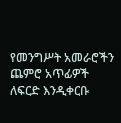የመንግሥት አመራሮችን ጨምሮ አጥፊዎች ለፍርድ እንዲቀርቡ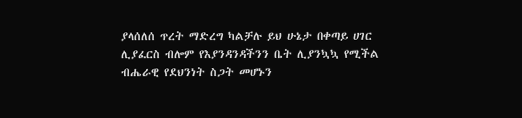ያላሰለሰ ጥረት ማድረግ ካልቻሉ ይህ ሁኔታ በቀጣይ ሀገር ሊያፈርስ ብሎም የእያንዳንዳችንን ቤት ሊያንኳኳ የሚችል ብሔራዊ የደህንነት ስጋት መሆኑን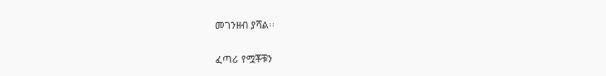መገንዘብ ያሻል፡፡

ፈጣሪ የሟቾቹን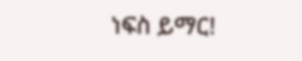ነፍስ ይማር!